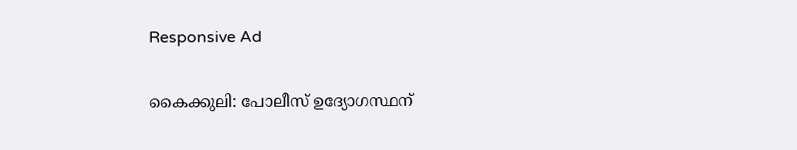Responsive Ad

കൈക്കുലി: പോലീസ് ഉദ്യോഗസ്ഥന്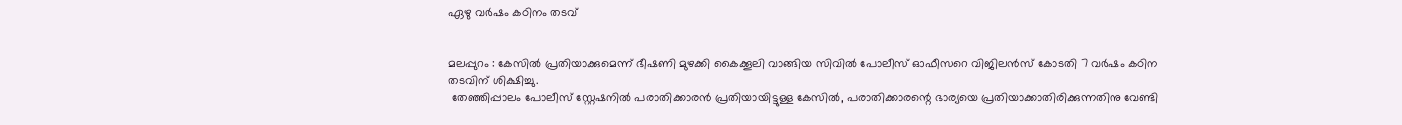ഏഴു വർഷം കഠിനം തടവ്


മലപ്പുറം : കേസിൽ പ്രതിയാക്കുമെന്ന് ഭീഷണി മുഴക്കി കൈക്കൂലി വാങ്ങിയ സിവിൽ പോലീസ് ഓഫീസറെ വിജിലൻസ് കോടതി 7 വർഷം കഠിന തടവിന് ശിക്ഷിച്ചു.
 തേഞ്ഞിപ്പാലം പോലീസ് സ്റ്റേഷനിൽ പരാതിക്കാരൻ പ്രതിയായിട്ടുള്ള കേസിൽ, പരാതിക്കാരന്റെ ഭാര്യയെ പ്രതിയാക്കാതിരിക്കുന്നതിനു വേണ്ടി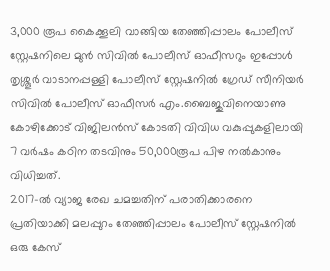3,000 രൂപ കൈക്കൂലി വാങ്ങിയ തേഞ്ഞിപ്പാലം പോലീസ് സ്റ്റേഷനിലെ മുൻ സിവിൽ പോലീസ് ഓഫീസറും ഇപ്പോൾ തൃശ്ശൂർ വാടാനപ്പള്ളി പോലീസ് സ്റ്റേഷനിൽ ഗ്രേഡ് സീനിയർ സിവിൽ പോലീസ് ഓഫീസർ എം.ബൈജുവിനെയാണു കോഴിക്കോട് വിജിലൻസ് കോടതി വിവിധ വകുപ്പുകളിലായി  7 വർഷം കഠിന തടവിനും 50,000രൂപ പിഴ നൽകാനും വിധിച്ചത്.
2017-ൽ വ്യാജ രേഖ ചമച്ചതിന് പരാതിക്കാരനെ പ്രതിയാക്കി മലപ്പുറം തേഞ്ഞിപ്പാലം പോലീസ് സ്റ്റേഷനിൽ ഒരു കേസ്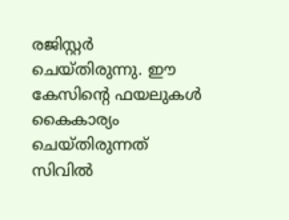രജിസ്റ്റർ ചെയ്തിരുന്നു. ഈ കേസിന്റെ ഫയലുകൾ കൈകാര്യം ചെയ്തിരുന്നത് സിവിൽ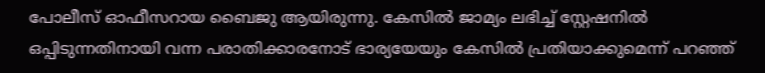പോലീസ് ഓഫീസറായ ബൈജു ആയിരുന്നു. കേസിൽ ജാമ്യം ലഭിച്ച് സ്റ്റേഷനിൽ ഒപ്പിടുന്നതിനായി വന്ന പരാതിക്കാരനോട് ഭാര്യയേയും കേസിൽ പ്രതിയാക്കുമെന്ന് പറഞ്ഞ്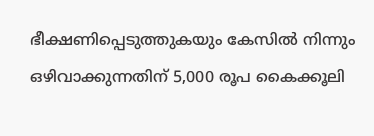ഭീക്ഷണിപ്പെടുത്തുകയും കേസിൽ നിന്നും ഒഴിവാക്കുന്നതിന് 5,000 രൂപ കൈക്കൂലി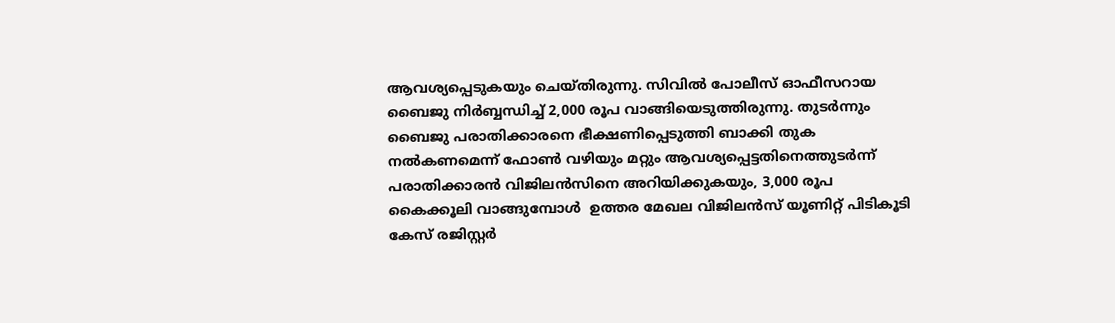ആവശ്യപ്പെടുകയും ചെയ്തിരുന്നു. സിവിൽ പോലീസ് ഓഫീസറായ ബൈജു നിർബ്ബന്ധിച്ച് 2,000 രൂപ വാങ്ങിയെടുത്തിരുന്നു. തുടർന്നും ബൈജു പരാതിക്കാരനെ ഭീക്ഷണിപ്പെടുത്തി ബാക്കി തുക നൽകണമെന്ന് ഫോൺ വഴിയും മറ്റും ആവശ്യപ്പെട്ടതിനെത്തുടർന്ന് പരാതിക്കാരൻ വിജിലൻസിനെ അറിയിക്കുകയും, 3,000 രൂപ  കൈക്കൂലി വാങ്ങുമ്പോൾ  ഉത്തര മേഖല വിജിലൻസ് യൂണിറ്റ് പിടികൂടി കേസ് രജിസ്റ്റർ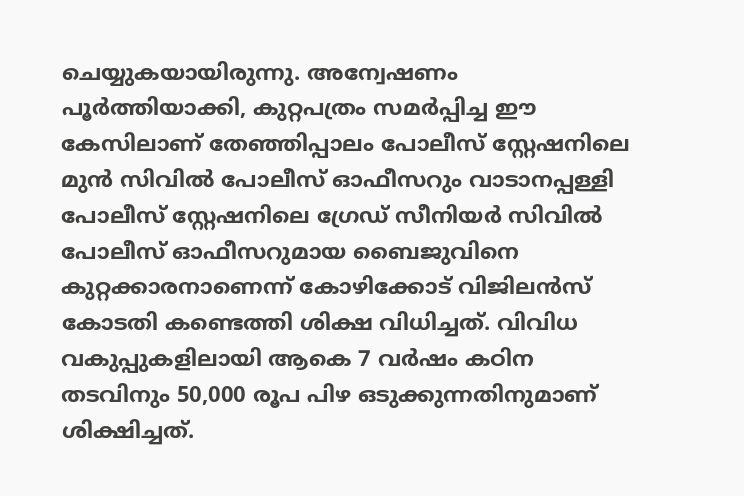ചെയ്യുകയായിരുന്നു. അന്വേഷണം  പൂർത്തിയാക്കി, കുറ്റപത്രം സമർപ്പിച്ച ഈ കേസിലാണ് തേഞ്ഞിപ്പാലം പോലീസ് സ്റ്റേഷനിലെ മുൻ സിവിൽ പോലീസ് ഓഫീസറും വാടാനപ്പള്ളി പോലീസ് സ്റ്റേഷനിലെ ഗ്രേഡ് സീനിയർ സിവിൽ പോലീസ് ഓഫീസറുമായ ബൈജുവിനെ കുറ്റക്കാരനാണെന്ന് കോഴിക്കോട് വിജിലൻസ് കോടതി കണ്ടെത്തി ശിക്ഷ വിധിച്ചത്. വിവിധ വകുപ്പുകളിലായി ആകെ 7 വർഷം കഠിന തടവിനും 50,000 രൂപ പിഴ ഒടുക്കുന്നതിനുമാണ് ശിക്ഷിച്ചത്.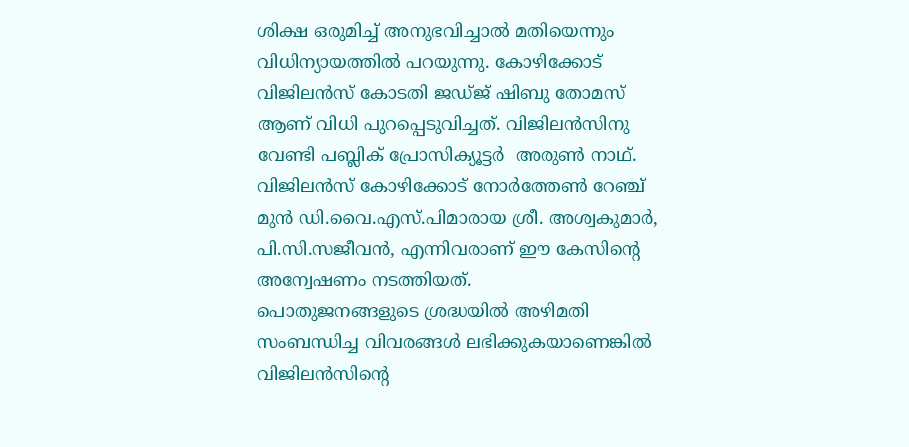ശിക്ഷ ഒരുമിച്ച് അനുഭവിച്ചാൽ മതിയെന്നും വിധിന്യായത്തിൽ പറയുന്നു. കോഴിക്കോട്  വിജിലൻസ് കോടതി ജഡ്ജ് ഷിബു തോമസ് ആണ് വിധി പുറപ്പെടുവിച്ചത്. വിജിലൻസിനു വേണ്ടി പബ്ലിക് പ്രോസിക്യൂട്ടർ  അരുൺ നാഥ്. വിജിലൻസ്‌ കോഴിക്കോട് നോർത്തേൺ റേഞ്ച് മുൻ ഡി.വൈ.എസ്.പിമാരായ ശ്രീ. അശ്വകുമാർ, പി.സി.സജീവൻ, എന്നിവരാണ് ഈ കേസിന്റെ അന്വേഷണം നടത്തിയത്.
പൊതുജനങ്ങളുടെ ശ്രദ്ധയിൽ അഴിമതി സംബന്ധിച്ച വിവരങ്ങൾ ലഭിക്കുകയാണെങ്കിൽ വിജിലൻസിന്റെ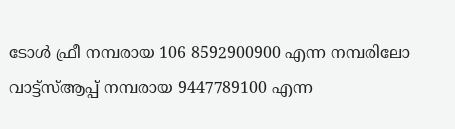ടോൾ ഫ്രീ നമ്പരായ 106 8592900900 എന്ന നമ്പരിലോ വാട്ട്സ്ആപ്പ് നമ്പരായ 9447789100 എന്ന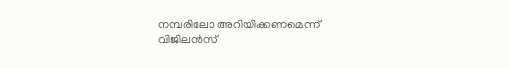നമ്പരിലോ അറിയിക്കണമെന്ന് വിജിലൻസ്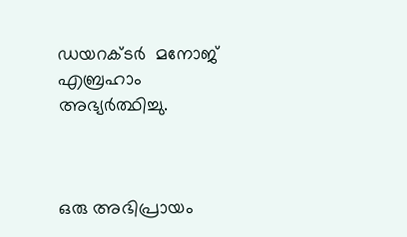ഡയറക്ടർ  മനോജ് എബ്രഹാം അഭ്യർത്ഥിച്ചു.



ഒരു അഭിപ്രായം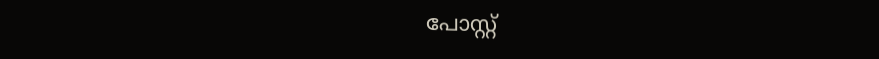പോസ്റ്റ്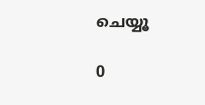ചെയ്യൂ

0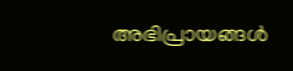അഭിപ്രായങ്ങള്‍